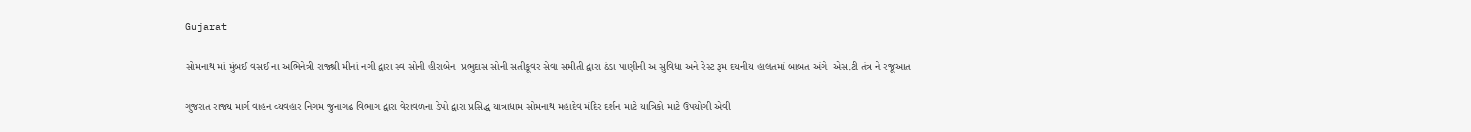Gujarat

સોમનાથ માં મુંબઈ વસઈ ના અભિનેત્રી રાજ્શ્રી મીનાં નગી દ્વારા સ્વ સોની હીરાબેન  પ્રભુદાસ સોની સતીકૂવર સેવા સમીતી દ્વારા ઠંડા પાણીની અ સુવિધા અને રેસ્ટ રૂમ દયનીય હાલતમાં બાબત અંગે  એસ.ટી તંત્ર ને રજૂઆત

ગુજરાત રાજ્ય માર્ગ વાહન વ્યવહાર નિગમ જુનાગઢ વિભાગ દ્વારા વેરાવળના ડેપો દ્વારા પ્રસિદ્ધ યાત્રાધામ સોમનાથ મહાદેવ મંદિર દર્શન માટે યાત્રિકો માટે ઉપયોગી એવી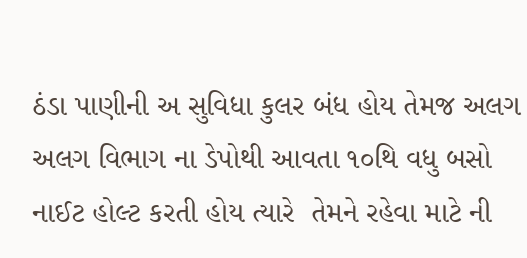ઠંડા પાણીની અ સુવિધા કુલર બંધ હોય તેમજ અલગ અલગ વિભાગ ના ડેપોથી આવતા ૧૦થિ વધુ બસો નાઈટ હોલ્ટ કરતી હોય ત્યારે  તેમને રહેવા માટે ની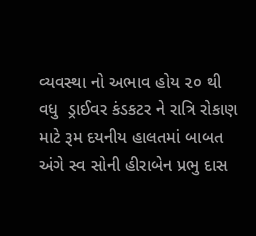વ્યવસ્થા નો અભાવ હોય ૨૦ થી વધુ  ડ્રાઈવર કંડકટર ને રાત્રિ રોકાણ માટે રૂમ દયનીય હાલતમાં બાબત અંગે સ્વ સોની હીરાબેન પ્રભુ દાસ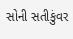સોની સતીકુંવર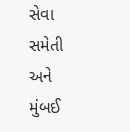સેવા સમેતી અને મુંબઈ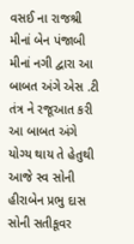વસઈ ના રાજશ્રી મીનાં બેન પંજાબી મીનાં નગી દ્વારા આ બાબત અંગે એસ .ટી તંત્ર ને રજૂઆત કરી આ બાબત અંગે યોગ્ય થાય તે હેતુથી આજે સ્વ સોની હીરાબેન પ્રભુ દાસ સોની સતીકૂવર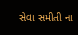સેવા સમીતી ના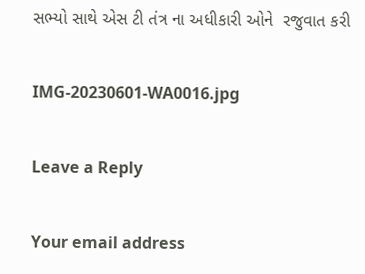સભ્યો સાથે એસ ટી તંત્ર ના અધીકારી ઓને  રજુવાત કરી

IMG-20230601-WA0016.jpg

Leave a Reply

Your email address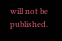will not be published.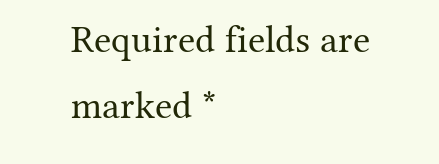Required fields are marked *